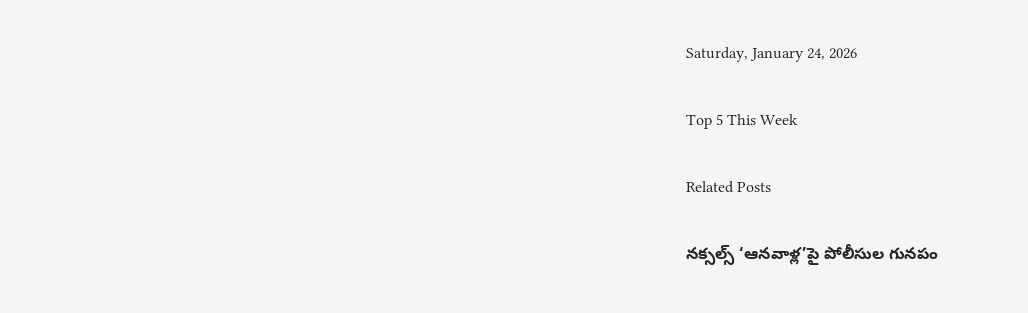Saturday, January 24, 2026

Top 5 This Week

Related Posts

నక్సల్స్ ‘ఆనవాళ్ల’పై పోలీసుల గునపం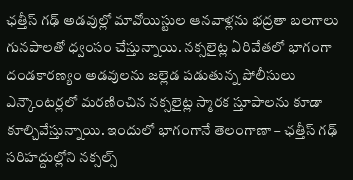ఛత్తీస్ గఢ్ అడవుల్లో మావోయిస్టుల ఆనవాళ్లను భద్రతా బలగాలు గునపాలతో ధ్వంసం చేస్తున్నాయి. నక్సలైట్ల ఏరివేతలో భాగంగా దండకారణ్యం అడవులను జల్లెడ పడుతున్న పోలీసులు ఎన్కౌంటర్లలో మరణించిన నక్సలైట్ల స్మారక స్తూపాలను కూడా కూల్చివేస్తున్నాయి. ఇందులో భాగంగానే తెలంగాణా – ఛత్తీస్ గఢ్ సరిహద్దుల్లోని నక్సల్స్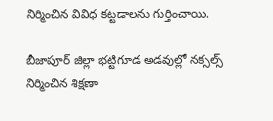నిర్మించిన వివిధ కట్టడాలను గుర్తించాయి.

బీజాపూర్ జిల్లా భట్టిగూడ అడవుల్లో నక్సల్స్ నిర్మించిన శిక్షణా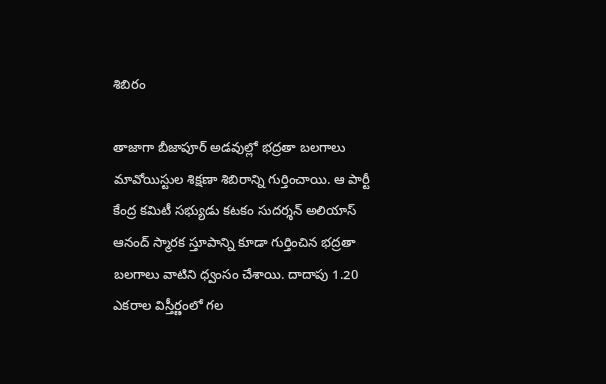శిబిరం

తాజాగా బీజాపూర్ అడవుల్లో భద్రతా బలగాలు మావోయిస్టుల శిక్షణా శిబిరాన్ని గుర్తించాయి. ఆ పార్టీ కేంద్ర కమిటీ సభ్యుడు కటకం సుదర్శన్ అలియాస్ ఆనంద్ స్మారక స్తూపాన్ని కూడా గుర్తించిన భద్రతా బలగాలు వాటిని ధ్వంసం చేశాయి. దాదాపు 1.20 ఎకరాల విస్తీర్ణంలో గల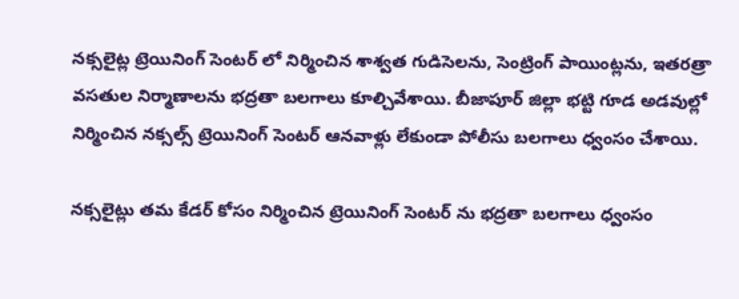నక్సలైట్ల ట్రెయినింగ్ సెంటర్ లో నిర్మించిన శాశ్వత గుడిసెలను, సెంట్రింగ్ పాయింట్లను, ఇతరత్రా వసతుల నిర్మాణాలను భద్రతా బలగాలు కూల్చివేశాయి. బీజాపూర్ జిల్లా భట్టి గూడ అడవుల్లో నిర్మించిన నక్సల్స్ ట్రెయినింగ్ సెంటర్ ఆనవాళ్లు లేకుండా పోలీసు బలగాలు ధ్వంసం చేశాయి.

నక్సలైట్లు తమ కేడర్ కోసం నిర్మించిన ట్రెయినింగ్ సెంటర్ ను భద్రతా బలగాలు ధ్వంసం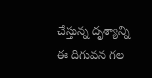చేస్తున్న దృశ్యాన్ని ఈ దిగువన గల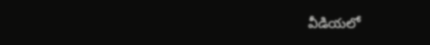వీడియలో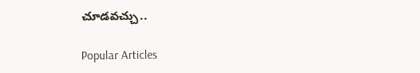చూడవచ్చు..

Popular Articles